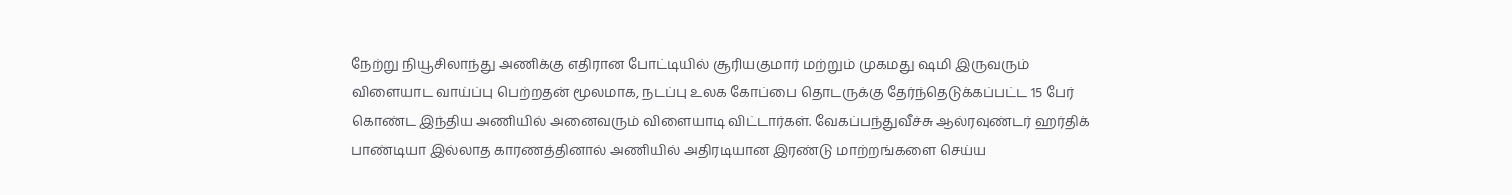நேற்று நியூசிலாந்து அணிக்கு எதிரான போட்டியில் சூரியகுமார் மற்றும் முகமது ஷமி இருவரும் விளையாட வாய்ப்பு பெற்றதன் மூலமாக, நடப்பு உலக கோப்பை தொடருக்கு தேர்ந்தெடுக்கப்பட்ட 15 பேர் கொண்ட இந்திய அணியில் அனைவரும் விளையாடி விட்டார்கள். வேகப்பந்துவீச்சு ஆல்ரவுண்டர் ஹர்திக் பாண்டியா இல்லாத காரணத்தினால் அணியில் அதிரடியான இரண்டு மாற்றங்களை செய்ய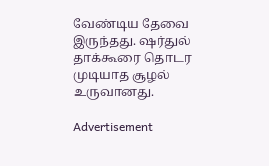வேண்டிய தேவை இருந்தது. ஷர்துல் தாக்கூரை தொடர முடியாத சூழல் உருவானது.

Advertisement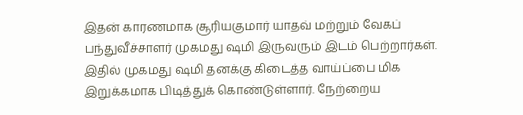இதன் காரணமாக சூரியகுமார் யாதவ் மற்றும் வேகப் பந்துவீச்சாளர் முகமது ஷமி இருவரும் இடம் பெற்றார்கள். இதில் முகமது ஷமி தனக்கு கிடைத்த வாய்ப்பை மிக இறுக்கமாக பிடித்துக் கொண்டுள்ளார். நேற்றைய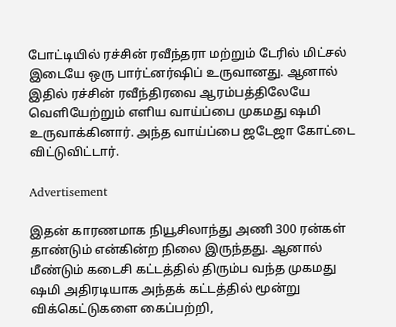போட்டியில் ரச்சின் ரவீந்தரா மற்றும் டேரில் மிட்சல் இடையே ஒரு பார்ட்னர்ஷிப் உருவானது. ஆனால் இதில் ரச்சின் ரவீந்திரவை ஆரம்பத்திலேயே வெளியேற்றும் எளிய வாய்ப்பை முகமது ஷமி உருவாக்கினார். அந்த வாய்ப்பை ஜடேஜா கோட்டை விட்டுவிட்டார்.

Advertisement

இதன் காரணமாக நியூசிலாந்து அணி 300 ரன்கள் தாண்டும் என்கின்ற நிலை இருந்தது. ஆனால் மீண்டும் கடைசி கட்டத்தில் திரும்ப வந்த முகமது ஷமி அதிரடியாக அந்தக் கட்டத்தில் மூன்று விக்கெட்டுகளை கைப்பற்றி,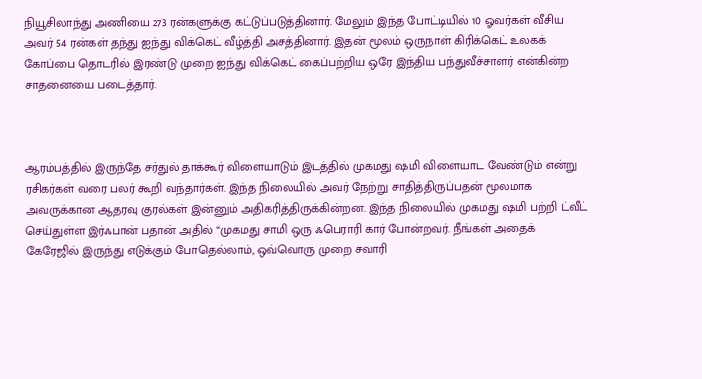நியூசிலாந்து அணியை 273 ரன்களுக்கு கட்டுப்படுத்தினார். மேலும் இந்த போட்டியில் 10 ஓவர்கள் வீசிய அவர் 54 ரன்கள் தந்து ஐந்து விக்கெட் வீழ்த்தி அசத்தினார். இதன் மூலம் ஒருநாள் கிரிக்கெட் உலகக் கோப்பை தொடரில் இரண்டு முறை ஐந்து விக்கெட் கைப்பற்றிய ஒரே இந்திய பந்துவீச்சாளர் என்கின்ற சாதனையை படைத்தார்.



ஆரம்பத்தில் இருந்தே சர்துல் தாக்கூர் விளையாடும் இடத்தில் முகமது ஷமி விளையாட வேண்டும் என்று ரசிகர்கள் வரை பலர் கூறி வந்தார்கள். இந்த நிலையில் அவர் நேற்று சாதித்திருப்பதன் மூலமாக அவருக்கான ஆதரவு குரல்கள் இன்னும் அதிகரித்திருக்கின்றன. இந்த நிலையில் முகமது ஷமி பற்றி ட்வீட் செய்துள்ள இர்ஃபான் பதான் அதில் “முகமது சாமி ஒரு ஃபெராரி கார் போன்றவர். நீங்கள் அதைக் கேரேஜில் இருந்து எடுக்கும் போதெல்லாம், ஒவ்வொரு முறை சவாரி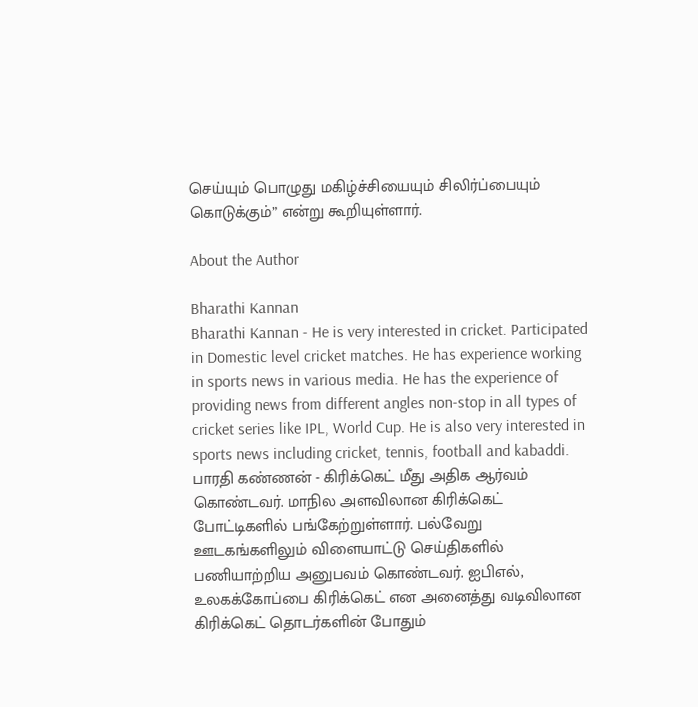செய்யும் பொழுது மகிழ்ச்சியையும் சிலிர்ப்பையும் கொடுக்கும்” என்று கூறியுள்ளார்.

About the Author

Bharathi Kannan
Bharathi Kannan - He is very interested in cricket. Participated in Domestic level cricket matches. He has experience working in sports news in various media. He has the experience of providing news from different angles non-stop in all types of cricket series like IPL, World Cup. He is also very interested in sports news including cricket, tennis, football and kabaddi. பாரதி கண்ணன் - கிரிக்கெட் மீது அதிக ஆர்வம் கொண்டவர். மாநில அளவிலான கிரிக்கெட் போட்டிகளில் பங்கேற்றுள்ளார். பல்வேறு ஊடகங்களிலும் விளையாட்டு செய்திகளில் பணியாற்றிய அனுபவம் கொண்டவர். ஐபிஎல், உலகக்கோப்பை கிரிக்கெட் என அனைத்து வடிவிலான கிரிக்கெட் தொடர்களின் போதும்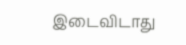இடைவிடாது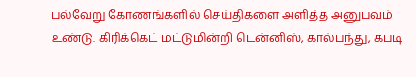பல்வேறு கோணங்களில் செய்திகளை அளித்த அனுபவம் உண்டு. கிரிக்கெட் மட்டுமின்றி டென்னிஸ், கால்பந்து, கபடி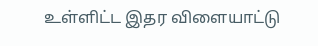உள்ளிட்ட இதர விளையாட்டு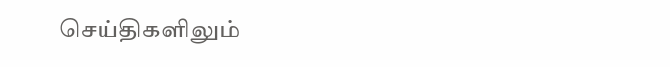செய்திகளிலும்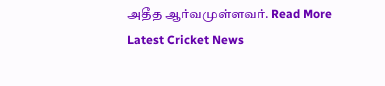அதீத ஆர்வமுள்ளவர். Read More
Latest Cricket News